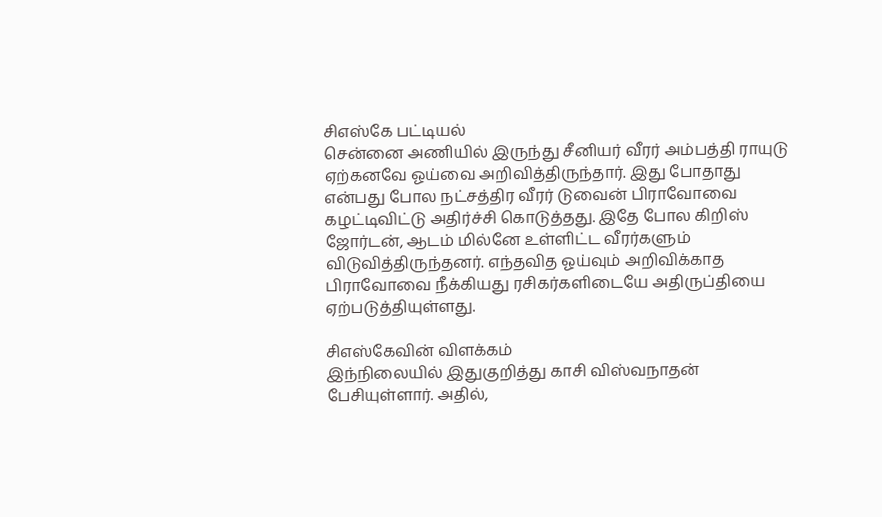சிஎஸ்கே பட்டியல்
சென்னை அணியில் இருந்து சீனியர் வீரர் அம்பத்தி ராயுடு ஏற்கனவே ஓய்வை அறிவித்திருந்தார். இது போதாது என்பது போல நட்சத்திர வீரர் டுவைன் பிராவோவை கழட்டிவிட்டு அதிர்ச்சி கொடுத்தது. இதே போல கிறிஸ் ஜோர்டன், ஆடம் மில்னே உள்ளிட்ட வீரர்களும் விடுவித்திருந்தனர். எந்தவித ஓய்வும் அறிவிக்காத பிராவோவை நீக்கியது ரசிகர்களிடையே அதிருப்தியை ஏற்படுத்தியுள்ளது.

சிஎஸ்கேவின் விளக்கம்
இந்நிலையில் இதுகுறித்து காசி விஸ்வநாதன் பேசியுள்ளார். அதில்,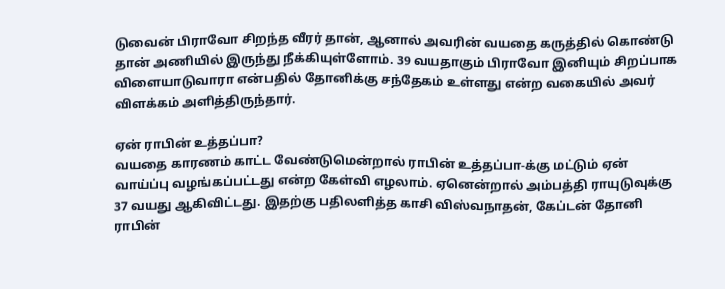டுவைன் பிராவோ சிறந்த வீரர் தான், ஆனால் அவரின் வயதை கருத்தில் கொண்டு தான் அணியில் இருந்து நீக்கியுள்ளோம். 39 வயதாகும் பிராவோ இனியும் சிறப்பாக விளையாடுவாரா என்பதில் தோனிக்கு சந்தேகம் உள்ளது என்ற வகையில் அவர் விளக்கம் அளித்திருந்தார்.

ஏன் ராபின் உத்தப்பா?
வயதை காரணம் காட்ட வேண்டுமென்றால் ராபின் உத்தப்பா-க்கு மட்டும் ஏன் வாய்ப்பு வழங்கப்பட்டது என்ற கேள்வி எழலாம். ஏனென்றால் அம்பத்தி ராயுடுவுக்கு 37 வயது ஆகிவிட்டது. இதற்கு பதிலளித்த காசி விஸ்வநாதன், கேப்டன் தோனி ராபின்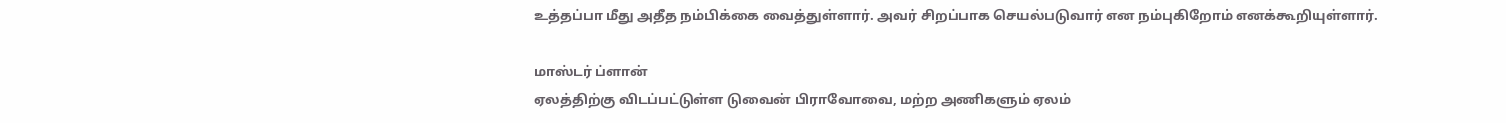உத்தப்பா மீது அதீத நம்பிக்கை வைத்துள்ளார். அவர் சிறப்பாக செயல்படுவார் என நம்புகிறோம் எனக்கூறியுள்ளார்.

மாஸ்டர் ப்ளான்
ஏலத்திற்கு விடப்பட்டுள்ள டுவைன் பிராவோவை, மற்ற அணிகளும் ஏலம்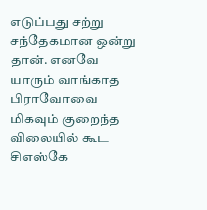எடுப்பது சற்று சந்தேகமான ஒன்று தான். எனவே யாரும் வாங்காத பிராவோவை மிகவும் குறைந்த விலையில் கூட சிஎஸ்கே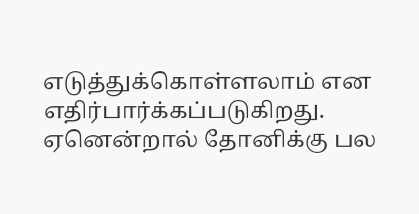எடுத்துக்கொள்ளலாம் என எதிர்பார்க்கப்படுகிறது. ஏனென்றால் தோனிக்கு பல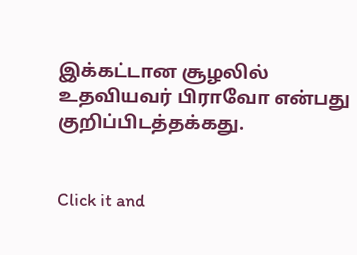இக்கட்டான சூழலில் உதவியவர் பிராவோ என்பது குறிப்பிடத்தக்கது.


Click it and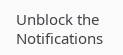Unblock the Notifications